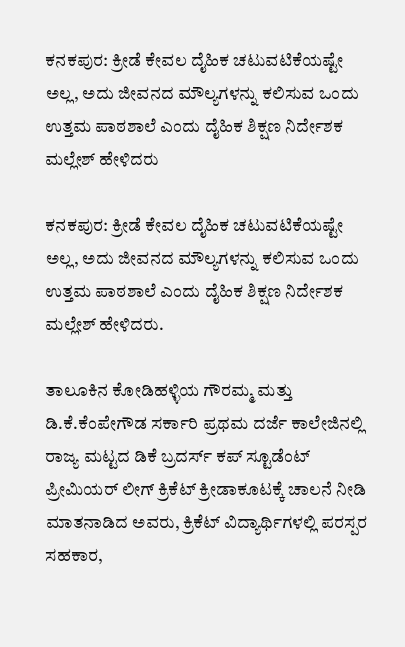ಕನಕಪುರ: ಕ್ರೀಡೆ ಕೇವಲ ದೈಹಿಕ ಚಟುವಟಿಕೆಯಷ್ಟೇ ಅಲ್ಲ, ಅದು ಜೀವನದ ಮೌಲ್ಯಗಳನ್ನು ಕಲಿಸುವ ಒಂದು ಉತ್ತಮ ಪಾಠಶಾಲೆ ಎಂದು ದೈಹಿಕ ಶಿಕ್ಷಣ ನಿರ್ದೇಶಕ ಮಲ್ಲೇಶ್‌ ಹೇಳಿದರು

ಕನಕಪುರ: ಕ್ರೀಡೆ ಕೇವಲ ದೈಹಿಕ ಚಟುವಟಿಕೆಯಷ್ಟೇ ಅಲ್ಲ, ಅದು ಜೀವನದ ಮೌಲ್ಯಗಳನ್ನು ಕಲಿಸುವ ಒಂದು ಉತ್ತಮ ಪಾಠಶಾಲೆ ಎಂದು ದೈಹಿಕ ಶಿಕ್ಷಣ ನಿರ್ದೇಶಕ ಮಲ್ಲೇಶ್‌ ಹೇಳಿದರು.

ತಾಲೂಕಿನ ಕೋಡಿಹಳ್ಳಿಯ ಗೌರಮ್ಮ ಮತ್ತು ಡಿ.ಕೆ.ಕೆಂಪೇಗೌಡ ಸರ್ಕಾರಿ ಪ್ರಥಮ ದರ್ಜೆ ಕಾಲೇಜಿನಲ್ಲಿ ರಾಜ್ಯ ಮಟ್ಟದ ಡಿಕೆ ಬ್ರದರ್ಸ್‌ ಕಪ್ ಸ್ಟೂಡೆಂಟ್‌ ಪ್ರೀಮಿಯರ್‌ ಲೀಗ್ ಕ್ರಿಕೆಟ್‌ ಕ್ರೀಡಾಕೂಟಕ್ಕೆ ಚಾಲನೆ ನೀಡಿ ಮಾತನಾಡಿದ ಅವರು, ಕ್ರಿಕೆಟ್‌ ವಿದ್ಯಾರ್ಥಿಗಳಲ್ಲಿ ಪರಸ್ಪರ ಸಹಕಾರ,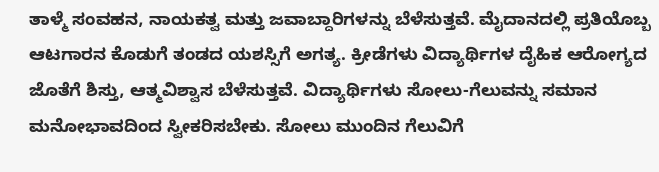ತಾಳ್ಮೆ ಸಂವಹನ, ನಾಯಕತ್ವ ಮತ್ತು ಜವಾಬ್ದಾರಿಗಳನ್ನು ಬೆಳೆಸುತ್ತವೆ. ಮೈದಾನದಲ್ಲಿ ಪ್ರತಿಯೊಬ್ಬ ಆಟಗಾರನ ಕೊಡುಗೆ ತಂಡದ ಯಶಸ್ಸಿಗೆ ಅಗತ್ಯ. ಕ್ರೀಡೆಗಳು ವಿದ್ಯಾರ್ಥಿಗಳ ದೈಹಿಕ ಆರೋಗ್ಯದ ಜೊತೆಗೆ ಶಿಸ್ತು, ಆತ್ಮವಿಶ್ವಾಸ ಬೆಳೆಸುತ್ತವೆ. ವಿದ್ಯಾರ್ಥಿಗಳು ಸೋಲು-ಗೆಲುವನ್ನು ಸಮಾನ ಮನೋಭಾವದಿಂದ ಸ್ವೀಕರಿಸಬೇಕು. ಸೋಲು ಮುಂದಿನ ಗೆಲುವಿಗೆ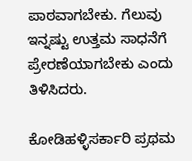ಪಾಠವಾಗಬೇಕು. ಗೆಲುವು ಇನ್ನಷ್ಟು ಉತ್ತಮ ಸಾಧನೆಗೆ ಪ್ರೇರಣೆಯಾಗಬೇಕು ಎಂದು ತಿಳಿಸಿದರು.

ಕೋಡಿಹಳ್ಳಿಸರ್ಕಾರಿ ಪ್ರಥಮ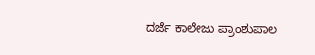ದರ್ಜೆ ಕಾಲೇಜು ಪ್ರಾಂಶುಪಾಲ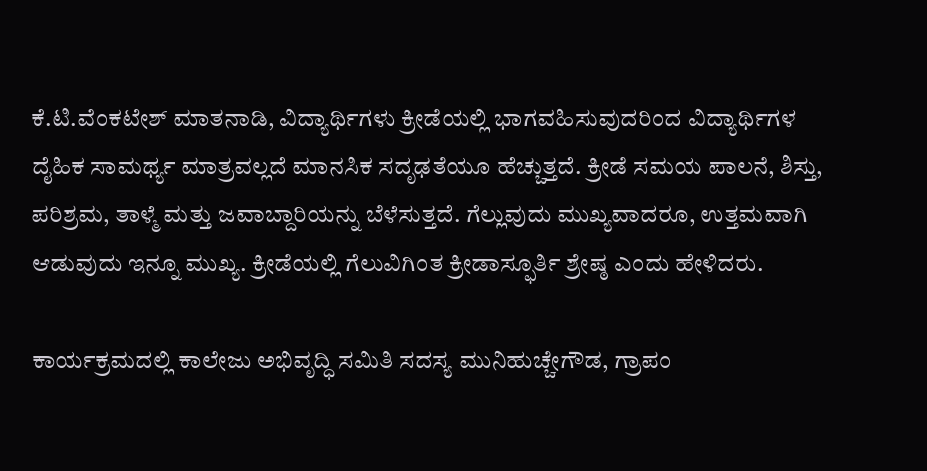ಕೆ.ಟಿ.ವೆಂಕಟೇಶ್‌ ಮಾತನಾಡಿ, ವಿದ್ಯಾರ್ಥಿಗಳು ಕ್ರೀಡೆಯಲ್ಲಿ ಭಾಗವಹಿಸುವುದರಿಂದ ವಿದ್ಯಾರ್ಥಿಗಳ ದೈಹಿಕ ಸಾಮರ್ಥ್ಯ ಮಾತ್ರವಲ್ಲದೆ ಮಾನಸಿಕ ಸದೃಢತೆಯೂ ಹೆಚ್ಚುತ್ತದೆ. ಕ್ರೀಡೆ ಸಮಯ ಪಾಲನೆ, ಶಿಸ್ತು, ಪರಿಶ್ರಮ, ತಾಳ್ಮೆ ಮತ್ತು ಜವಾಬ್ದಾರಿಯನ್ನು ಬೆಳೆಸುತ್ತದೆ. ಗೆಲ್ಲುವುದು ಮುಖ್ಯವಾದರೂ, ಉತ್ತಮವಾಗಿ ಆಡುವುದು ಇನ್ನೂ ಮುಖ್ಯ. ಕ್ರೀಡೆಯಲ್ಲಿ ಗೆಲುವಿಗಿಂತ ಕ್ರೀಡಾಸ್ಫೂರ್ತಿ ಶ್ರೇಷ್ಠ ಎಂದು ಹೇಳಿದರು.

ಕಾರ್ಯಕ್ರಮದಲ್ಲಿ ಕಾಲೇಜು ಅಭಿವೃದ್ಧಿ ಸಮಿತಿ ಸದಸ್ಯ ಮುನಿಹುಚ್ಚೇಗೌಡ, ಗ್ರಾಪಂ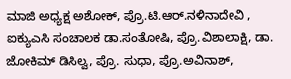ಮಾಜಿ ಅಧ್ಯಕ್ಷ ಅಶೋಕ್‌, ಪ್ರೊ.ಟಿ.ಆರ್‌.ನಳಿನಾದೇವಿ , ಐಕ್ಯುಎಸಿ ಸಂಚಾಲಕ ಡಾ.ಸಂತೋಷಿ, ಪ್ರೊ.ವಿಶಾಲಾಕ್ಷಿ, ಡಾ. ಜೋಕಿಮ್‌ ಡಿಸಿಲ್ವ, ಪ್ರೊ. ಸುಧಾ, ಪ್ರೊ.ಅವಿನಾಶ್‌,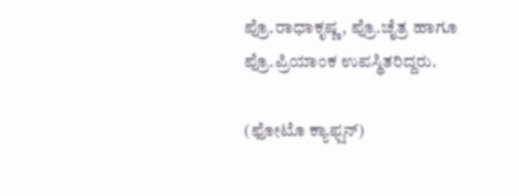ಪ್ರೊ.ರಾಧಾಕೃಷ್ಣ, ಪ್ರೊ.ಚೈತ್ರ ಹಾಗೂ ಪ್ರೊ.ಪ್ರಿಯಾಂಕ ಉಪಸ್ಥಿತರಿದ್ದರು.

(ಫೋಟೊ ಕ್ಯಾಫ್ಷನ್‌)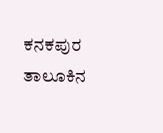ಕನಕಪುರ ತಾಲೂಕಿನ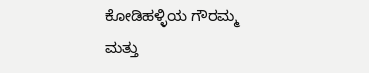ಕೋಡಿಹಳ್ಳಿಯ ಗೌರಮ್ಮ ಮತ್ತು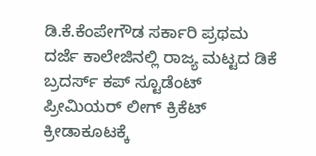ಡಿ.ಕೆ.ಕೆಂಪೇಗೌಡ ಸರ್ಕಾರಿ ಪ್ರಥಮ ದರ್ಜೆ ಕಾಲೇಜಿನಲ್ಲಿ ರಾಜ್ಯ ಮಟ್ಟದ ಡಿಕೆ ಬ್ರದರ್ಸ್‌ ಕಪ್ ಸ್ಟೂಡೆಂಟ್‌ ಪ್ರೀಮಿಯರ್‌ ಲೀಗ್ ಕ್ರಿಕೆಟ್‌ ಕ್ರೀಡಾಕೂಟಕ್ಕೆ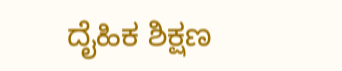ದೈಹಿಕ ಶಿಕ್ಷಣ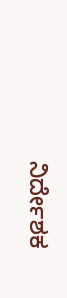ನಿರ್ದೇಶಕ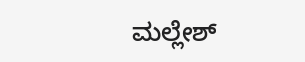ಮಲ್ಲೇಶ್‌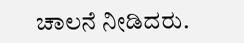ಚಾಲನೆ ನೀಡಿದರು.